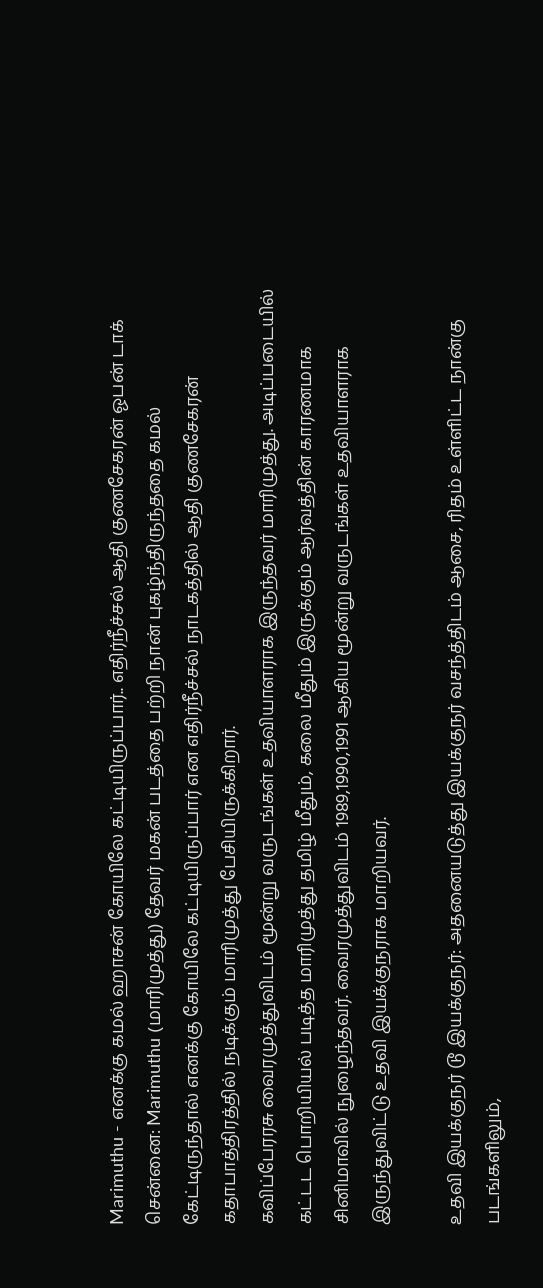Marimuthu - எனக்கு கமல் ஹாசன் கோயிலே கட்டியிருப்பார்.. எதிர்நீச்சல் ஆதி குணசேகரன் ஓபன் டாக்
சென்னை: Marimuthu (மாரிமுத்து) தேவர் மகன் படத்தை பற்றி நான் புகழ்ந்திருந்ததை கமல் கேட்டிருந்தால் எனக்கு கோயிலே கட்டியிருப்பார் என எதிர்நீச்சல் நாடகத்தில் ஆதி குணசேகரன் கதாபாத்திரத்தில் நடிக்கும் மாரிமுத்து பேசியிருக்கிறார்.
கவிப்பேரரசு வைரமுத்துவிடம் மூன்று வருடங்கள் உதவியாளராக இருந்தவர் மாரிமுத்து. அடிப்படையில் கட்டட பொறியியல் படித்த மாரிமுத்து தமிழ் மீதும், கலை மீதும் இருக்கும் ஆர்வத்தின் காரணமாக சினிமாவில் நுழைந்தவர். வைரமுத்துவிடம் 1989,1990,1991 ஆகிய மூன்று வருடங்கள் உதவியாளராக இருந்துவிட்டு உதவி இயக்குநராக மாறியவர்.

உதவி இயக்குநர் டூ இயக்குநர்: அதனையடுத்து இயக்குநர் வசந்த்திடம் ஆசை, ரிதம் உள்ளிட்ட நான்கு படங்களிலும்,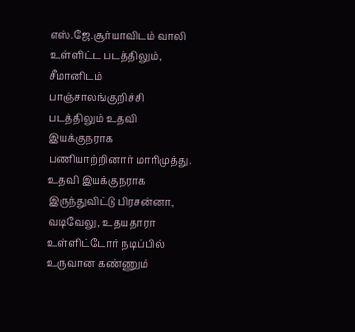எஸ்.ஜே.சூர்யாவிடம் வாலி உள்ளிட்ட படத்திலும், சீமானிடம் பாஞ்சாலங்குறிச்சி படத்திலும் உதவி இயக்குநராக பணியாற்றினார் மாரிமுத்து. உதவி இயக்குநராக இருந்துவிட்டு பிரசன்னா, வடிவேலு, உதயதாரா உள்ளிட்டோர் நடிப்பில் உருவான கண்ணும்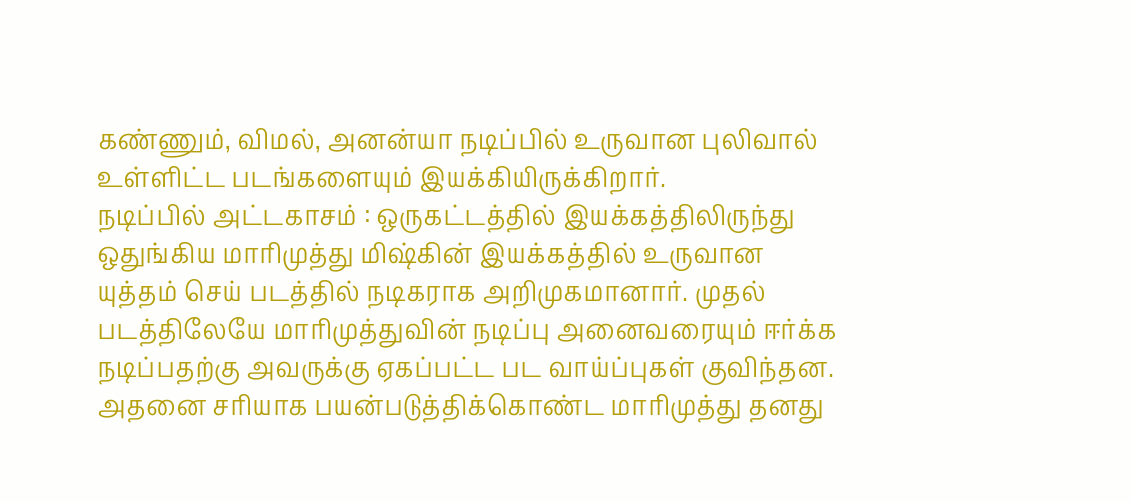கண்ணும், விமல், அனன்யா நடிப்பில் உருவான புலிவால் உள்ளிட்ட படங்களையும் இயக்கியிருக்கிறார்.
நடிப்பில் அட்டகாசம் : ஒருகட்டத்தில் இயக்கத்திலிருந்து ஒதுங்கிய மாரிமுத்து மிஷ்கின் இயக்கத்தில் உருவான யுத்தம் செய் படத்தில் நடிகராக அறிமுகமானார். முதல் படத்திலேயே மாரிமுத்துவின் நடிப்பு அனைவரையும் ஈர்க்க நடிப்பதற்கு அவருக்கு ஏகப்பட்ட பட வாய்ப்புகள் குவிந்தன. அதனை சரியாக பயன்படுத்திக்கொண்ட மாரிமுத்து தனது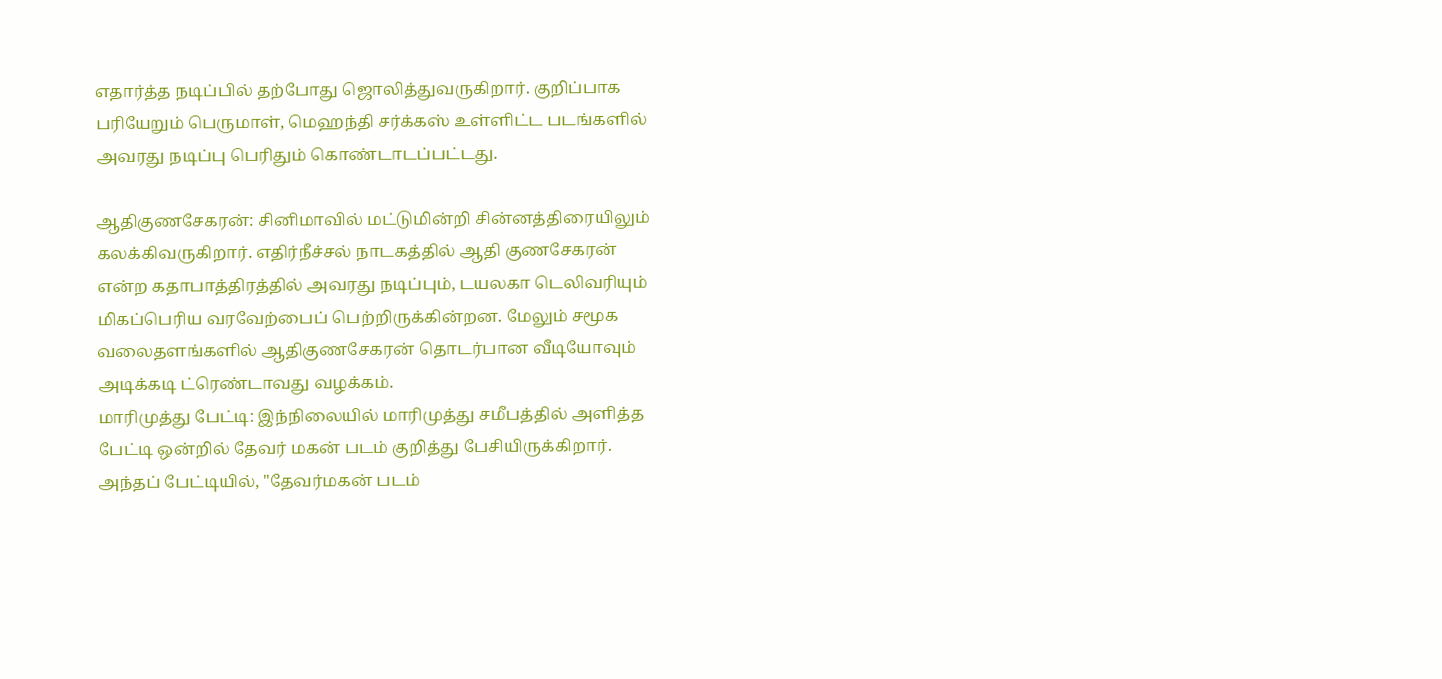எதார்த்த நடிப்பில் தற்போது ஜொலித்துவருகிறார். குறிப்பாக பரியேறும் பெருமாள், மெஹந்தி சர்க்கஸ் உள்ளிட்ட படங்களில் அவரது நடிப்பு பெரிதும் கொண்டாடப்பட்டது.

ஆதிகுணசேகரன்: சினிமாவில் மட்டுமின்றி சின்னத்திரையிலும் கலக்கிவருகிறார். எதிர்நீச்சல் நாடகத்தில் ஆதி குணசேகரன் என்ற கதாபாத்திரத்தில் அவரது நடிப்பும், டயலகா டெலிவரியும் மிகப்பெரிய வரவேற்பைப் பெற்றிருக்கின்றன. மேலும் சமூக வலைதளங்களில் ஆதிகுணசேகரன் தொடர்பான வீடியோவும் அடிக்கடி ட்ரெண்டாவது வழக்கம்.
மாரிமுத்து பேட்டி: இந்நிலையில் மாரிமுத்து சமீபத்தில் அளித்த பேட்டி ஒன்றில் தேவர் மகன் படம் குறித்து பேசியிருக்கிறார். அந்தப் பேட்டியில், "தேவர்மகன் படம்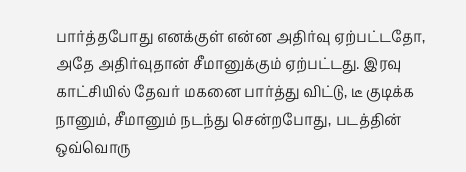பார்த்தபோது எனக்குள் என்ன அதிர்வு ஏற்பட்டதோ, அதே அதிர்வுதான் சீமானுக்கும் ஏற்பட்டது. இரவு காட்சியில் தேவர் மகனை பார்த்து விட்டு, டீ குடிக்க நானும், சீமானும் நடந்து சென்றபோது, படத்தின் ஒவ்வொரு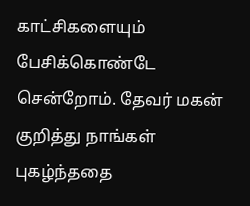காட்சிகளையும் பேசிக்கொண்டே சென்றோம். தேவர் மகன் குறித்து நாங்கள் புகழ்ந்ததை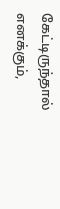கேட்டிருந்தால் எனக்கும்,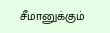சீமானுக்கும்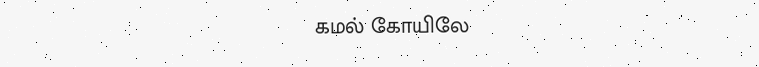கமல் கோயிலே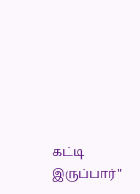கட்டி இருப்பார்"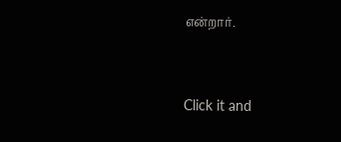என்றார்.


Click it and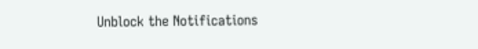Unblock the Notifications